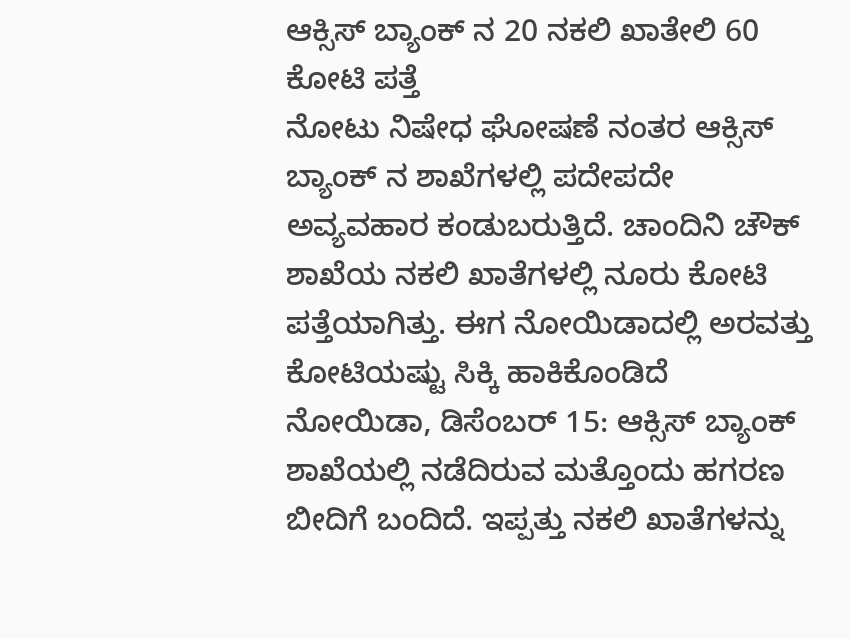ಆಕ್ಸಿಸ್ ಬ್ಯಾಂಕ್ ನ 20 ನಕಲಿ ಖಾತೇಲಿ 60 ಕೋಟಿ ಪತ್ತೆ
ನೋಟು ನಿಷೇಧ ಘೋಷಣೆ ನಂತರ ಆಕ್ಸಿಸ್ ಬ್ಯಾಂಕ್ ನ ಶಾಖೆಗಳಲ್ಲಿ ಪದೇಪದೇ ಅವ್ಯವಹಾರ ಕಂಡುಬರುತ್ತಿದೆ. ಚಾಂದಿನಿ ಚೌಕ್ ಶಾಖೆಯ ನಕಲಿ ಖಾತೆಗಳಲ್ಲಿ ನೂರು ಕೋಟಿ ಪತ್ತೆಯಾಗಿತ್ತು. ಈಗ ನೋಯಿಡಾದಲ್ಲಿ ಅರವತ್ತು ಕೋಟಿಯಷ್ಟು ಸಿಕ್ಕಿ ಹಾಕಿಕೊಂಡಿದೆ
ನೋಯಿಡಾ, ಡಿಸೆಂಬರ್ 15: ಆಕ್ಸಿಸ್ ಬ್ಯಾಂಕ್ ಶಾಖೆಯಲ್ಲಿ ನಡೆದಿರುವ ಮತ್ತೊಂದು ಹಗರಣ ಬೀದಿಗೆ ಬಂದಿದೆ. ಇಪ್ಪತ್ತು ನಕಲಿ ಖಾತೆಗಳನ್ನು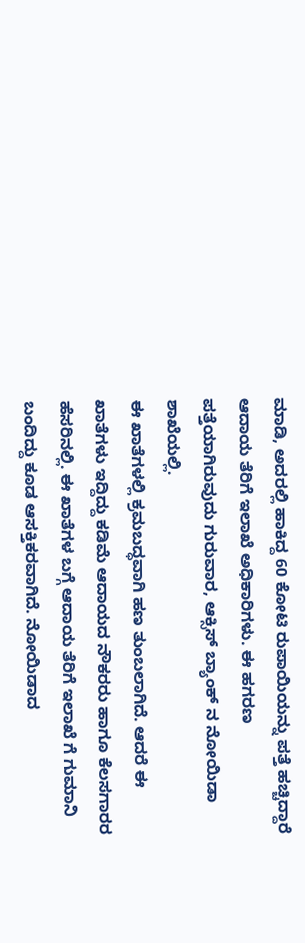ಮಾಡಿ, ಅದರಲ್ಲಿ ಹಾಕಿದ್ದ 60 ಕೋಟಿ ರುಪಾಯಿಯನ್ನು ಪತ್ತೆ ಹಚ್ಚಿದ್ದಾರೆ ಆದಾಯ ತೆರಿಗೆ ಇಲಾಖೆ ಅಧಿಕಾರಿಗಳು. ಈ ಹಗರಣ ಪತ್ತೆಯಾಗಿರುವುದು ಗುರುವಾರ, ಆಕ್ಸಿಸ್ ಬ್ಯಾಂಕ್ ನ ನೋಯಿಡಾ ಶಾಖೆಯಲ್ಲಿ.
ಈ ಖಾತೆಗಳಲ್ಲಿ ಕ್ರಮಬದ್ಧವಾಗಿ ಹಣ ತುಂಬಲಾಗಿದೆ. ಆದರೆ ಈ ಖಾತೆಗಳು ಇದ್ದಿದ್ದು ಕಡಿಮೆ ಆದಾಯದ ನೌಕರರು ಹಾಗೂ ಕೆಲಸಗಾರರ ಹೆಸರಿನಲ್ಲಿ. ಈ ಖಾತೆಗಳ ಬಗ್ಗೆ ಆದಾಯ ತೆರಿಗೆ ಇಲಾಖೆ ಗೆ ಗುಮಾನಿ ಬಂದಿದ್ದು ಕೂಡ ಆಸಕ್ತಿಕರವಾಗಿದೆ. ನೋಯಿಡಾದ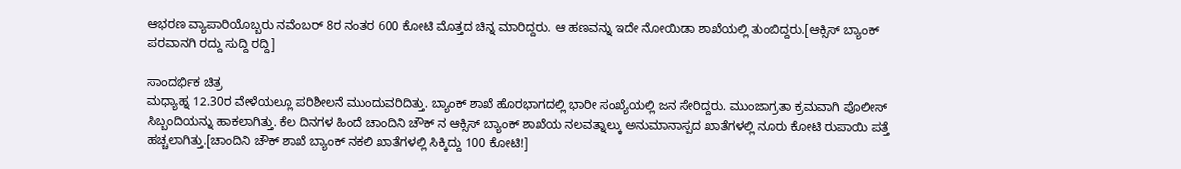ಆಭರಣ ವ್ಯಾಪಾರಿಯೊಬ್ಬರು ನವೆಂಬರ್ 8ರ ನಂತರ 600 ಕೋಟಿ ಮೊತ್ತದ ಚಿನ್ನ ಮಾರಿದ್ದರು. ಆ ಹಣವನ್ನು ಇದೇ ನೋಯಿಡಾ ಶಾಖೆಯಲ್ಲಿ ತುಂಬಿದ್ದರು.[ಆಕ್ಸಿಸ್ ಬ್ಯಾಂಕ್ ಪರವಾನಗಿ ರದ್ದು ಸುದ್ದಿ ರದ್ದಿ]

ಸಾಂದರ್ಭಿಕ ಚಿತ್ರ
ಮಧ್ಯಾಹ್ನ 12.30ರ ವೇಳೆಯಲ್ಲೂ ಪರಿಶೀಲನೆ ಮುಂದುವರಿದಿತ್ತು. ಬ್ಯಾಂಕ್ ಶಾಖೆ ಹೊರಭಾಗದಲ್ಲಿ ಭಾರೀ ಸಂಖ್ಯೆಯಲ್ಲಿ ಜನ ಸೇರಿದ್ದರು. ಮುಂಜಾಗ್ರತಾ ಕ್ರಮವಾಗಿ ಪೊಲೀಸ್ ಸಿಬ್ಬಂದಿಯನ್ನು ಹಾಕಲಾಗಿತ್ತು. ಕೆಲ ದಿನಗಳ ಹಿಂದೆ ಚಾಂದಿನಿ ಚೌಕ್ ನ ಆಕ್ಸಿಸ್ ಬ್ಯಾಂಕ್ ಶಾಖೆಯ ನಲವತ್ನಾಲ್ಕು ಅನುಮಾನಾಸ್ಪದ ಖಾತೆಗಳಲ್ಲಿ ನೂರು ಕೋಟಿ ರುಪಾಯಿ ಪತ್ತೆ ಹಚ್ಚಲಾಗಿತ್ತು.[ಚಾಂದಿನಿ ಚೌಕ್ ಶಾಖೆ ಬ್ಯಾಂಕ್ ನಕಲಿ ಖಾತೆಗಳಲ್ಲಿ ಸಿಕ್ಕಿದ್ದು 100 ಕೋಟಿ!]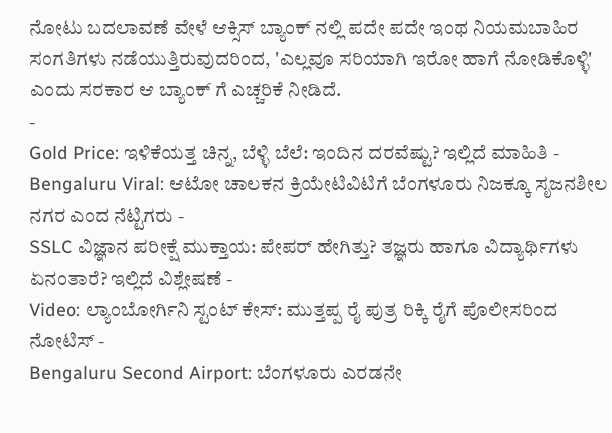ನೋಟು ಬದಲಾವಣೆ ವೇಳೆ ಆಕ್ಸಿಸ್ ಬ್ಯಾಂಕ್ ನಲ್ಲಿ ಪದೇ ಪದೇ ಇಂಥ ನಿಯಮಬಾಹಿರ ಸಂಗತಿಗಳು ನಡೆಯುತ್ತಿರುವುದರಿಂದ, 'ಎಲ್ಲವೂ ಸರಿಯಾಗಿ ಇರೋ ಹಾಗೆ ನೋಡಿಕೊಳ್ಳಿ' ಎಂದು ಸರಕಾರ ಆ ಬ್ಯಾಂಕ್ ಗೆ ಎಚ್ಚರಿಕೆ ನೀಡಿದೆ.
-
Gold Price: ಇಳಿಕೆಯತ್ತ ಚಿನ್ನ, ಬೆಳ್ಳಿ ಬೆಲೆ: ಇಂದಿನ ದರವೆಷ್ಟು? ಇಲ್ಲಿದೆ ಮಾಹಿತಿ -
Bengaluru Viral: ಆಟೋ ಚಾಲಕನ ಕ್ರಿಯೇಟಿವಿಟಿಗೆ ಬೆಂಗಳೂರು ನಿಜಕ್ಕೂ ಸೃಜನಶೀಲ ನಗರ ಎಂದ ನೆಟ್ಟಿಗರು -
SSLC ವಿಜ್ಞಾನ ಪರೀಕ್ಷೆ ಮುಕ್ತಾಯ: ಪೇಪರ್ ಹೇಗಿತ್ತು? ತಜ್ಞರು ಹಾಗೂ ವಿದ್ಯಾರ್ಥಿಗಳು ಏನಂತಾರೆ? ಇಲ್ಲಿದೆ ವಿಶ್ಲೇಷಣೆ -
Video: ಲ್ಯಾಂಬೋರ್ಗಿನಿ ಸ್ಟಂಟ್ ಕೇಸ್: ಮುತ್ತಪ್ಪ ರೈ ಪುತ್ರ ರಿಕ್ಕಿ ರೈಗೆ ಪೊಲೀಸರಿಂದ ನೋಟಿಸ್ -
Bengaluru Second Airport: ಬೆಂಗಳೂರು ಎರಡನೇ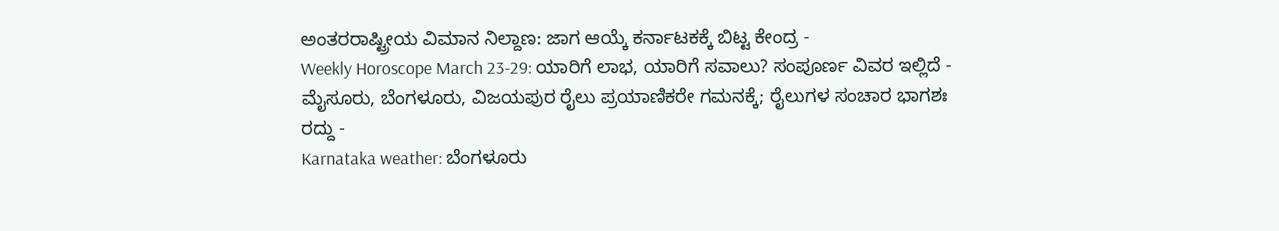ಅಂತರರಾಷ್ಟ್ರೀಯ ವಿಮಾನ ನಿಲ್ದಾಣ: ಜಾಗ ಆಯ್ಕೆ ಕರ್ನಾಟಕಕ್ಕೆ ಬಿಟ್ಟ ಕೇಂದ್ರ -
Weekly Horoscope March 23-29: ಯಾರಿಗೆ ಲಾಭ, ಯಾರಿಗೆ ಸವಾಲು? ಸಂಪೂರ್ಣ ವಿವರ ಇಲ್ಲಿದೆ -
ಮೈಸೂರು, ಬೆಂಗಳೂರು, ವಿಜಯಪುರ ರೈಲು ಪ್ರಯಾಣಿಕರೇ ಗಮನಕ್ಕೆ; ರೈಲುಗಳ ಸಂಚಾರ ಭಾಗಶಃ ರದ್ದು -
Karnataka weather: ಬೆಂಗಳೂರು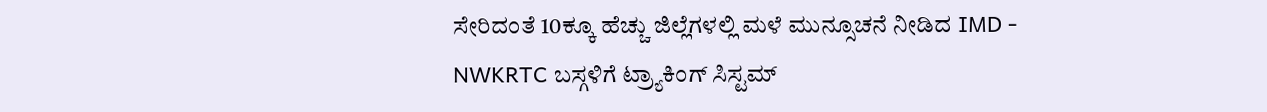ಸೇರಿದಂತೆ 10ಕ್ಕೂ ಹೆಚ್ಚು ಜಿಲ್ಲೆಗಳಲ್ಲಿ ಮಳೆ ಮುನ್ಸೂಚನೆ ನೀಡಿದ IMD -
NWKRTC ಬಸ್ಗಳಿಗೆ ಟ್ರ್ಯಾಕಿಂಗ್ ಸಿಸ್ಟಮ್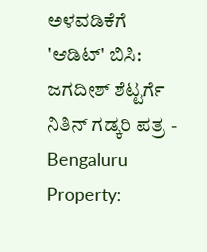ಅಳವಡಿಕೆಗೆ 'ಆಡಿಟ್' ಬಿಸಿ: ಜಗದೀಶ್ ಶೆಟ್ಟರ್ಗೆ ನಿತಿನ್ ಗಡ್ಕರಿ ಪತ್ರ -
Bengaluru Property: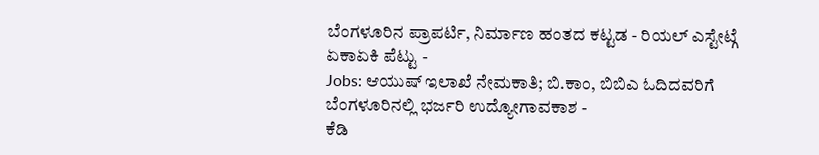ಬೆಂಗಳೂರಿನ ಪ್ರಾಪರ್ಟಿ, ನಿರ್ಮಾಣ ಹಂತದ ಕಟ್ಟಡ - ರಿಯಲ್ ಎಸ್ಟೇಟ್ಗೆ ಏಕಾಏಕಿ ಪೆಟ್ಟು -
Jobs: ಆಯುಷ್ ಇಲಾಖೆ ನೇಮಕಾತಿ; ಬಿ.ಕಾಂ, ಬಿಬಿಎ ಓದಿದವರಿಗೆ ಬೆಂಗಳೂರಿನಲ್ಲಿ ಭರ್ಜರಿ ಉದ್ಯೋಗಾವಕಾಶ -
ಕೆಡಿ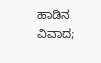ಹಾಡಿನ ವಿವಾದ;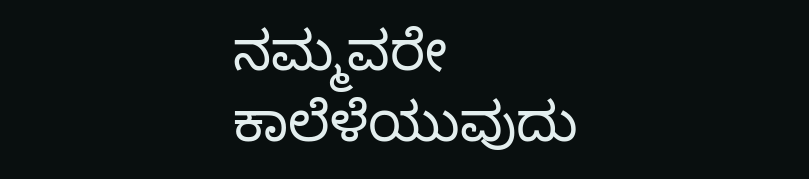ನಮ್ಮವರೇ ಕಾಲೆಳೆಯುವುದು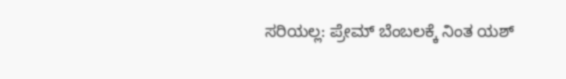ಸರಿಯಲ್ಲ: ಪ್ರೇಮ್ ಬೆಂಬಲಕ್ಕೆ ನಿಂತ ಯಶ್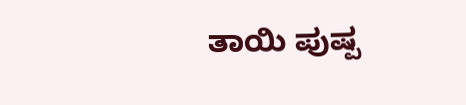ತಾಯಿ ಪುಷ್ಪ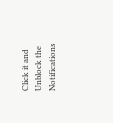Click it and Unblock the Notifications